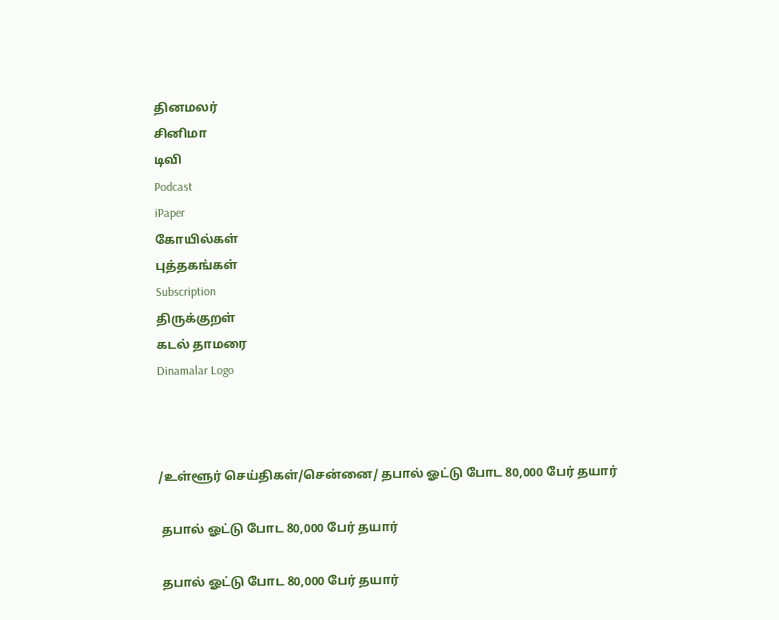தினமலர்
சினிமா
டிவி
Podcast
iPaper
கோயில்கள்
புத்தகங்கள்
Subscription
திருக்குறள்
கடல் தாமரை
Dinamalar Logo



/உள்ளூர் செய்திகள்/சென்னை/ தபால் ஓட்டு போட 80,000 பேர் தயார்

 தபால் ஓட்டு போட 80,000 பேர் தயார்

 தபால் ஓட்டு போட 80,000 பேர் தயார்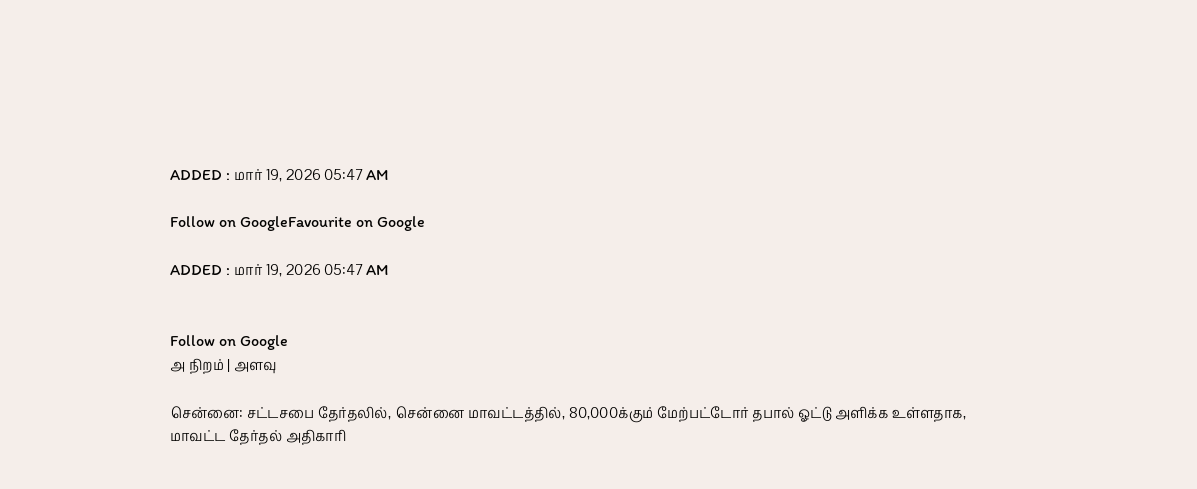ADDED : மார் 19, 2026 05:47 AM

Follow on GoogleFavourite on Google

ADDED : மார் 19, 2026 05:47 AM


Follow on Google
அ நிறம் | அளவு

சென்னை: சட்டசபை தேர்தலில், சென்னை மாவட்டத்தில், 80,000க்கும் மேற்பட்டோர் தபால் ஓட்டு அளிக்க உள்ளதாக, மாவட்ட தேர்தல் அதிகாரி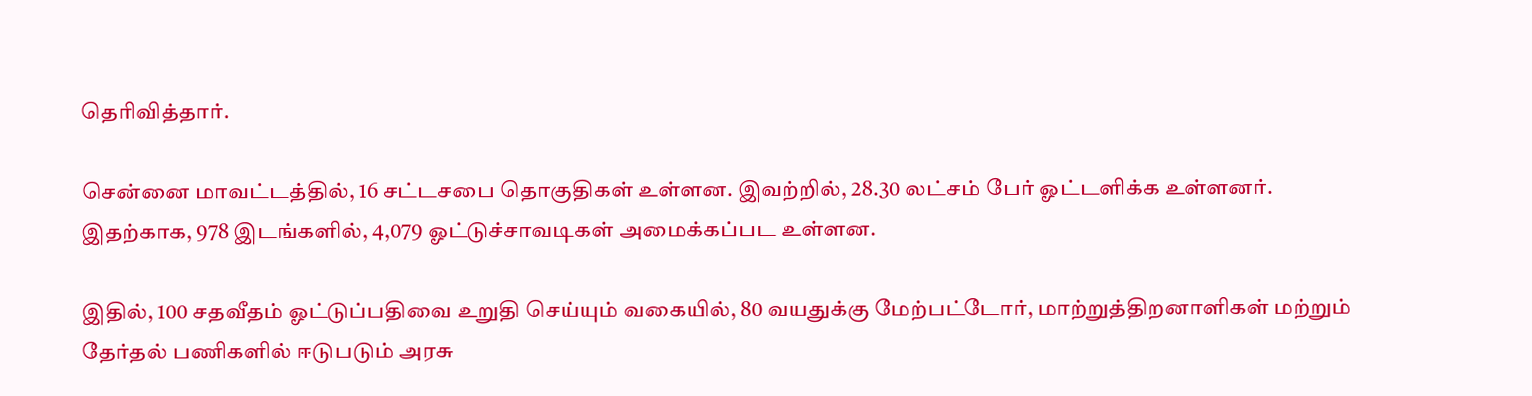தெரிவித்தார்.

சென்னை மாவட்டத்தில், 16 சட்டசபை தொகுதிகள் உள்ளன. இவற்றில், 28.30 லட்சம் பேர் ஓட்டளிக்க உள்ளனர். இதற்காக, 978 இடங்களில், 4,079 ஓட்டுச்சாவடிகள் அமைக்கப்பட உள்ளன.

இதில், 100 சதவீதம் ஓட்டுப்பதிவை உறுதி செய்யும் வகையில், 80 வயதுக்கு மேற்பட்டோர், மாற்றுத்திறனாளிகள் மற்றும் தேர்தல் பணிகளில் ஈடுபடும் அரசு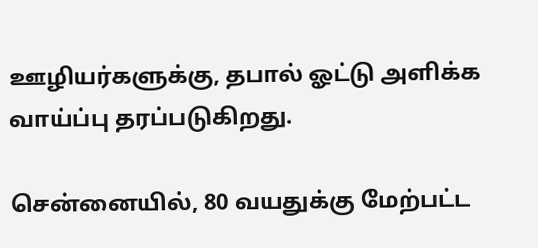ஊழியர்களுக்கு, தபால் ஓட்டு அளிக்க வாய்ப்பு தரப்படுகிறது.

சென்னையில், 80 வயதுக்கு மேற்பட்ட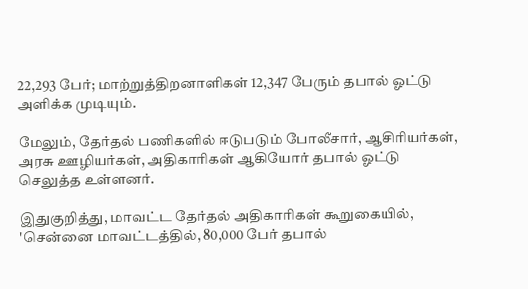22,293 பேர்; மாற்றுத்திறனாளிகள் 12,347 பேரும் தபால் ஓட்டு அளிக்க முடியும்.

மேலும், தேர்தல் பணிகளில் ஈடுபடும் போலீசார், ஆசிரியர்கள், அரசு ஊழியர்கள், அதிகாரிகள் ஆகியோர் தபால் ஓட்டு செலுத்த உள்ளனர்.

இதுகுறித்து, மாவட்ட தேர்தல் அதிகாரிகள் கூறுகையில், 'சென்னை மாவட்டத்தில், 80,000 பேர் தபால்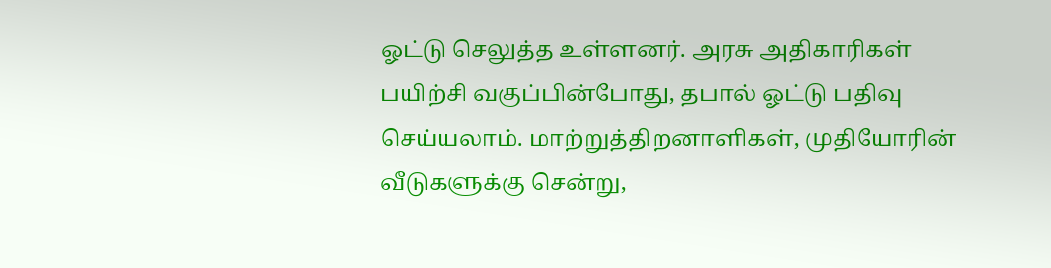ஓட்டு செலுத்த உள்ளனர். அரசு அதிகாரிகள் பயிற்சி வகுப்பின்போது, தபால் ஓட்டு பதிவு செய்யலாம். மாற்றுத்திறனாளிகள், முதியோரின் வீடுகளுக்கு சென்று,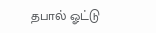தபால் ஓட்டு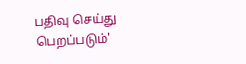பதிவு செய்து பெறப்படும்'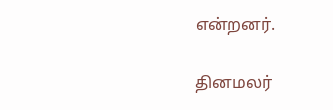என்றனர்.

தினமலர்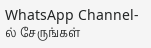WhatsApp Channel-ல் சேருங்கள்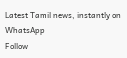Latest Tamil news, instantly on WhatsApp
Follow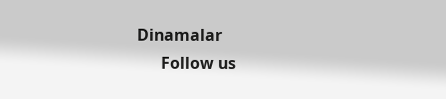Dinamalar
      Follow us